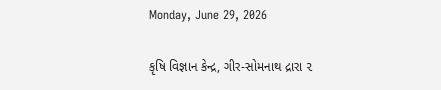Monday, June 29, 2026

કૃષિ વિજ્ઞાન કેન્દ્ર, ગીર-સોમનાથ દ્રારા ૨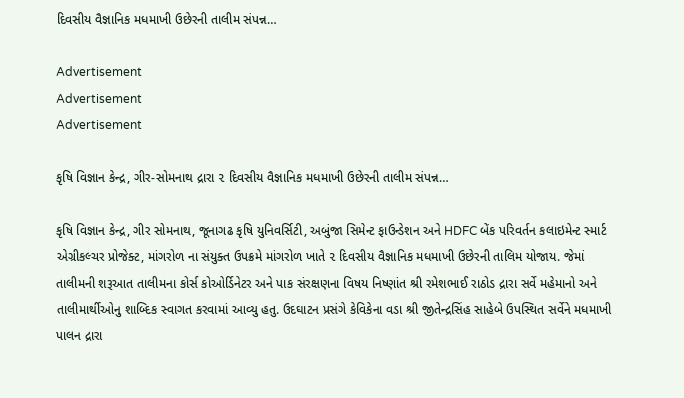દિવસીય વૈજ્ઞાનિક મધમાખી ઉછેરની તાલીમ સંપન્ન…

Advertisement
Advertisement
Advertisement

કૃષિ વિજ્ઞાન કેન્દ્ર, ગીર-સોમનાથ દ્રારા ૨ દિવસીય વૈજ્ઞાનિક મધમાખી ઉછેરની તાલીમ સંપન્ન…

કૃષિ વિજ્ઞાન કેન્દ્ર, ગીર સોમનાથ, જૂનાગઢ કૃષિ યુનિવર્સિટી, અબુંજા સિમેન્ટ ફાઉન્ડેશન અને HDFC બેંક પરિવર્તન કલાઇમેન્ટ સ્માર્ટ એગ્રીકલ્ચર પ્રોજેક્ટ, માંગરોળ ના સંયુક્ત ઉપક્રમે માંગરોળ ખાતે ૨ દિવસીય વૈજ્ઞાનિક મધમાખી ઉછેરની તાલિમ યોજાય. જેમાં તાલીમની શરૂઆત તાલીમના કોર્સ કોઓર્ડિનેટર અને પાક સંરક્ષણના વિષય નિષ્ણાંત શ્રી રમેશભાઈ રાઠોડ દ્રારા સર્વે મહેમાનો અને તાલીમાર્થીઓનુ શાબ્દિક સ્વાગત કરવામાં આવ્યુ હતુ. ઉદઘાટન પ્રસંગે કેવિકેના વડા શ્રી જીતેન્દ્રસિંહ સાહેબે ઉપસ્થિત સર્વેને મધમાખી પાલન દ્રારા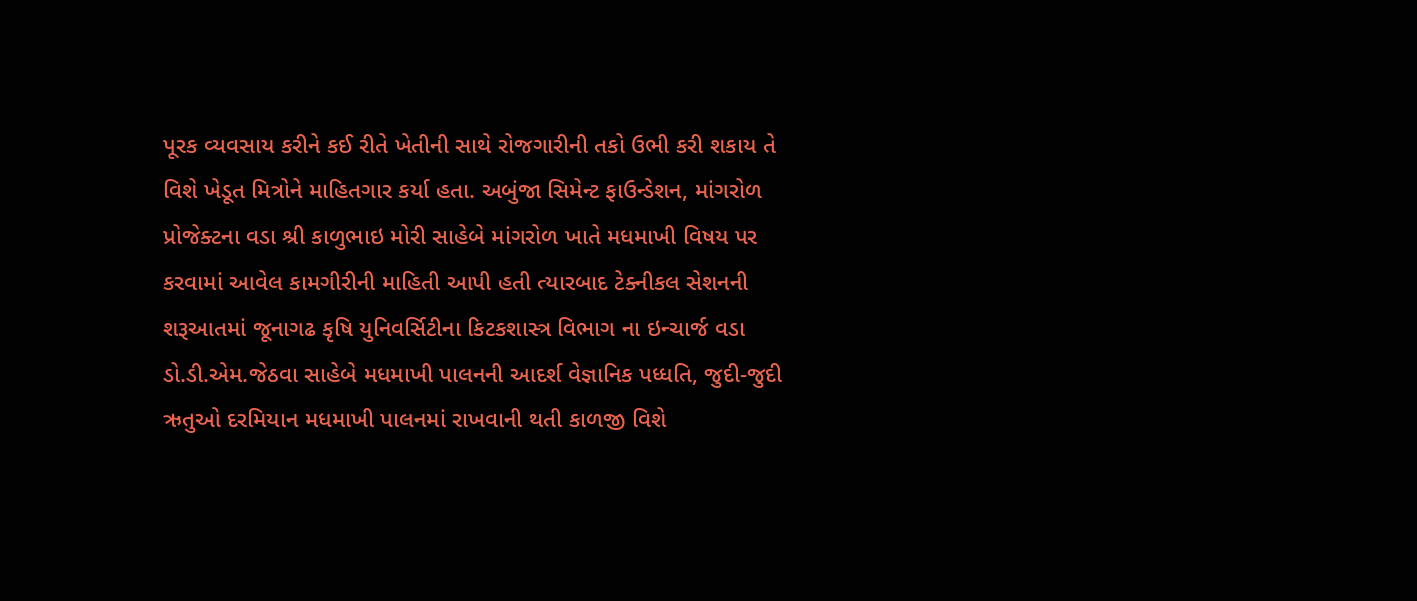પૂરક વ્યવસાય કરીને કઈ રીતે ખેતીની સાથે રોજગારીની તકો ઉભી કરી શકાય તે વિશે ખેડૂત મિત્રોને માહિતગાર કર્યા હતા. અબુંજા સિમેન્ટ ફાઉન્ડેશન, માંગરોળ પ્રોજેક્ટના વડા શ્રી કાળુભાઇ મોરી સાહેબે માંગરોળ ખાતે મધમાખી વિષય પર કરવામાં આવેલ કામગીરીની માહિતી આપી હતી ત્યારબાદ ટેક્નીકલ સેશનની શરૂઆતમાં જૂનાગઢ કૃષિ યુનિવર્સિટીના કિટકશાસ્ત્ર વિભાગ ના ઇન્ચાર્જ વડા ડો.ડી.એમ.જેઠવા સાહેબે મધમાખી પાલનની આદર્શ વેજ્ઞાનિક પધ્ધતિ, જુદી-જુદી ઋતુઓ દરમિયાન મધમાખી પાલનમાં રાખવાની થતી કાળજી વિશે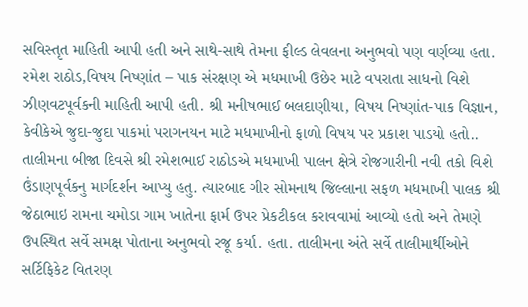સવિસ્તૃત માહિતી આપી હતી અને સાથે-સાથે તેમના ફીલ્ડ લેવલના અનુભવો પણ વર્ણવ્યા હતા. રમેશ રાઠોડ,વિષય નિષ્ણાંત – પાક સંરક્ષણ એ મધમાખી ઉછેર માટે વપરાતા સાધનો વિશે ઝીણવટપૂર્વકની માહિતી આપી હતી. શ્રી મનીષભાઈ બલદાણીયા, વિષય નિષ્ણાંત-પાક વિજ્ઞાન, કેવીકેએ જુદા-જુદા પાકમાં પરાગનયન માટે મધમાખીનો ફાળો વિષય પર પ્રકાશ પાડયો હતો.. તાલીમના બીજા દિવસે શ્રી રમેશભાઈ રાઠોડએ મધમાખી પાલન ક્ષેત્રે રોજગારીની નવી તકો વિશે ઉંડાણપૂર્વકનુ માર્ગદર્શન આપ્યુ હતુ. ત્યારબાદ ગીર સોમનાથ જિલ્લાના સફળ મધમાખી પાલક શ્રી જેઠાભાઇ રામના ચમોડા ગામ ખાતેના ફાર્મ ઉપર પ્રેકટીકલ કરાવવામાં આવ્યો હતો અને તેમણે ઉપસ્થિત સર્વે સમક્ષ પોતાના અનુભવો રજૂ કર્યા. હતા. તાલીમના અંતે સર્વે તાલીમાર્થીઓને સર્ટિફિકેટ વિતરણ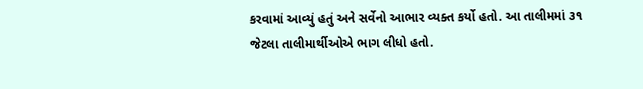કરવામાં આવ્યું હતું અને સર્વેનો આભાર વ્યક્ત કર્યો હતો. આ તાલીમમાં ૩૧ જેટલા તાલીમાર્થીઓએ ભાગ લીધો હતો.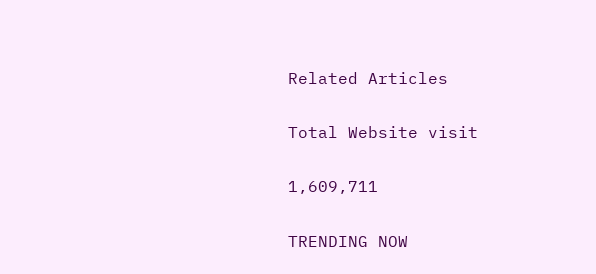Related Articles

Total Website visit

1,609,711

TRENDING NOW